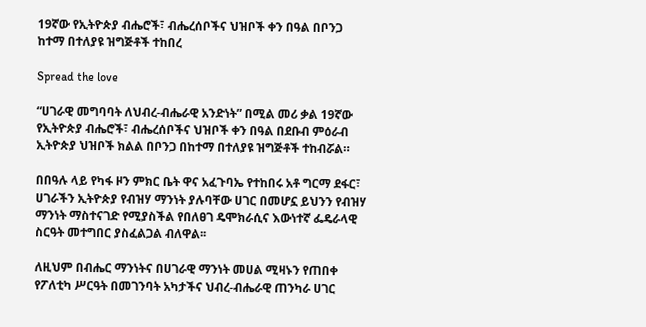19ኛው የኢትዮጵያ ብሔሮች፣ ብሔረሰቦችና ህዝቦች ቀን በዓል በቦንጋ ከተማ በተለያዩ ዝግጅቶች ተከበረ

Spread the love

“ሀገራዊ መግባባት ለህብረ-ብሔራዊ አንድነት” በሚል መሪ ቃል 19ኛው የኢትዮጵያ ብሔሮች፣ ብሔረሰቦችና ህዝቦች ቀን በዓል በደቡብ ምዕራብ ኢትዮጵያ ህዝቦች ክልል በቦንጋ በከተማ በተለያዩ ዝግጅቶች ተከብሯል።

በበዓሉ ላይ የካፋ ዞን ምክር ቤት ዋና አፈጉባኤ የተከበሩ አቶ ግርማ ደፋር፣ ሀገራችን ኢትዮጵያ የብዝሃ ማንነት ያሉባቸው ሀገር በመሆኗ ይህንን የብዝሃ ማንነት ማስተናገድ የሚያስችል የበለፀገ ዴሞክራሲና እውነተኛ ፌዴራላዊ ስርዓት መተግበር ያስፈልጋል ብለዋል፡፡

ለዚህም በብሔር ማንነትና በሀገራዊ ማንነት መሀል ሚዛኑን የጠበቀ የፖለቲካ ሥርዓት በመገንባት አካታችና ህብረ-ብሔራዊ ጠንካራ ሀገር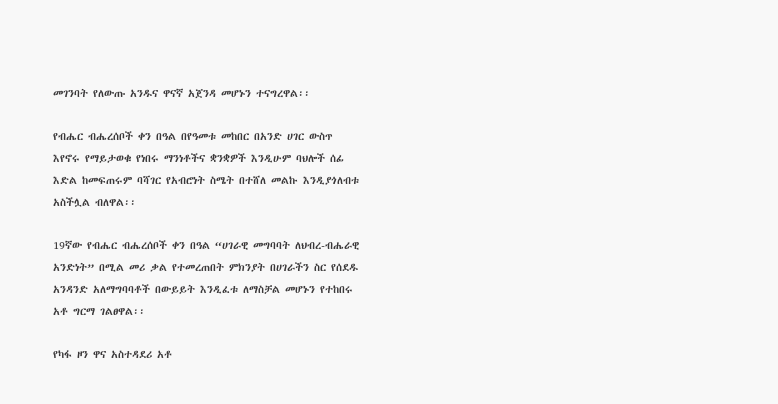መገንባት የለውጡ አንዱና ዋናኛ አጀንዳ መሆኑን ተናግረዋል፡፡

የብሔር ብሔረሰቦች ቀን በዓል በየዓመቱ መከበር በአንድ ሀገር ውስጥ እየኖሩ የማይታወቁ የነበሩ ማንነቶችና ቋንቋዎች እንዲሁም ባህሎች ሰፊ እድል ከመፍጠሩም ባሻገር የአብሮነት ስሜት በተሸለ መልኩ እንዲያጎለብቱ አስችሏል ብለዋል፡፡

19ኛው የብሔር ብሔረሰቦች ቀን በዓል “ሀገራዊ መግባባት ለህብረ-ብሔራዊ አንድነት” በሚል መሪ ቃል የተመረጠበት ምክንያት በሀገራችን ስር የሰደዱ አንዳንድ አለማግባባቶች በውይይት እንዲፈቱ ለማስቻል መሆኑን የተከበሩ አቶ ግርማ ገልፀዋል፡፡

የካፋ ዞን ዋና አስተዳደሪ አቶ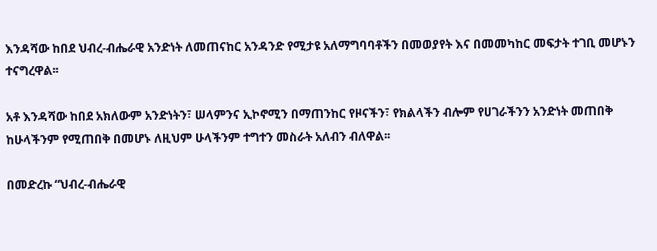እንዳሻው ከበደ ህብረ-ብሔራዊ አንድነት ለመጠናከር አንዳንድ የሚታዩ አለማግባባቶችን በመወያየት እና በመመካከር መፍታት ተገቢ መሆኑን ተናግረዋል፡፡

አቶ እንዳሻው ከበደ አክለውም አንድነትን፣ ሠላምንና ኢኮኖሚን በማጠንከር የዞናችን፣ የክልላችን ብሎም የሀገራችንን አንድነት መጠበቅ ከሁላችንም የሚጠበቅ በመሆኑ ለዚህም ሁላችንም ተግተን መስራት አለብን ብለዋል፡፡

በመድረኩ “ህብረ-ብሔራዊ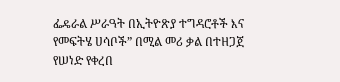ፌዴራል ሥራዓት በኢትዮጽያ ተግዳሮቶች እና የመፍትሄ ሀሳቦች” በሚል መሪ ቃል በተዘጋጀ የሠነድ የቀረበ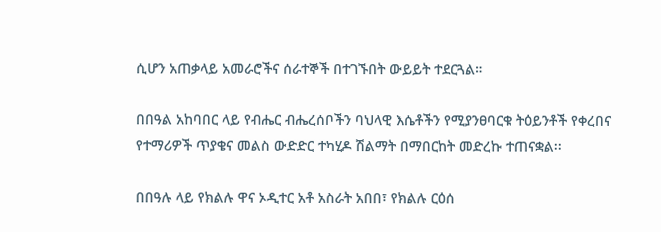ሲሆን አጠቃላይ አመራሮችና ሰራተኞች በተገኙበት ውይይት ተደርጓል።

በበዓል አከባበር ላይ የብሔር ብሔረሰቦችን ባህላዊ እሴቶችን የሚያንፀባርቁ ትዕይንቶች የቀረበና የተማሪዎች ጥያቄና መልስ ውድድር ተካሂዶ ሽልማት በማበርከት መድረኩ ተጠናቋል፡፡

በበዓሉ ላይ የክልሉ ዋና ኦዲተር አቶ አስራት አበበ፣ የክልሉ ርዕሰ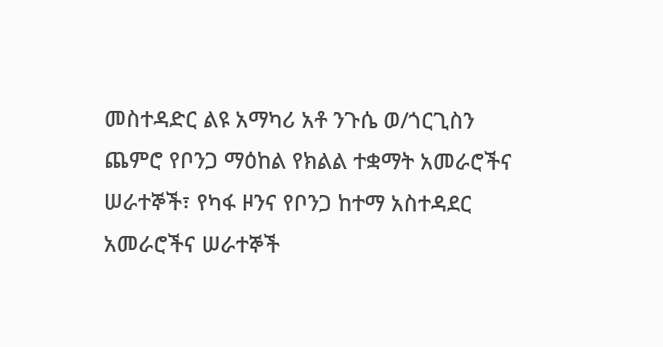መስተዳድር ልዩ አማካሪ አቶ ንጉሴ ወ/ጎርጊስን ጨምሮ የቦንጋ ማዕከል የክልል ተቋማት አመራሮችና ሠራተኞች፣ የካፋ ዞንና የቦንጋ ከተማ አስተዳደር አመራሮችና ሠራተኞች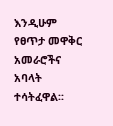እንዲሁም የፀጥታ መዋቅር አመራሮችና አባላት ተሳትፈዋል፡፡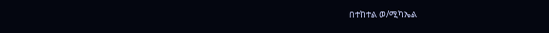በተከተል ወ/ሚካኤል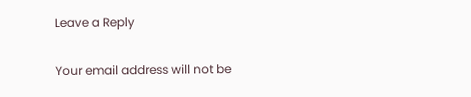Leave a Reply

Your email address will not be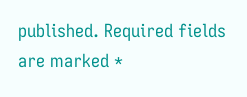published. Required fields are marked *